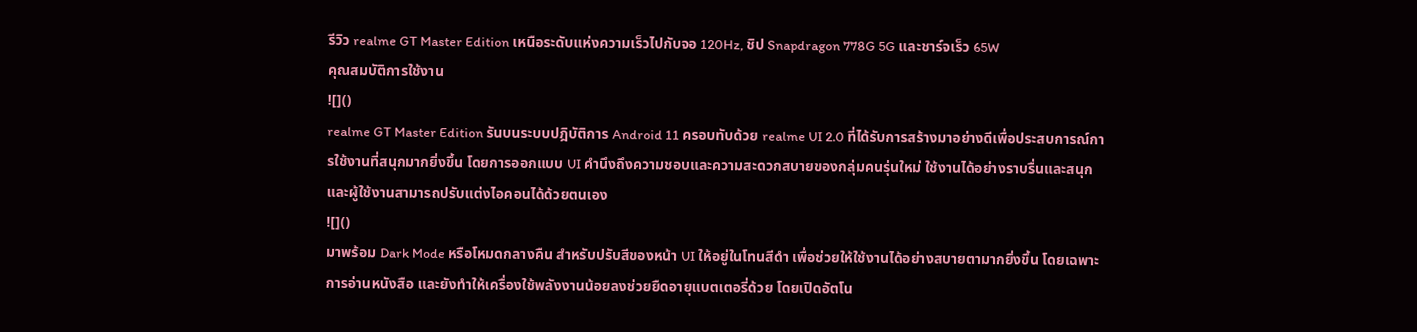รีวิว realme GT Master Edition เหนือระดับแห่งความเร็วไปกับจอ 120Hz, ชิป Snapdragon 778G 5G และชาร์จเร็ว 65W
คุณสมบัติการใช้งาน
![]()
realme GT Master Edition รันบนระบบปฎิบัติการ Android 11 ครอบทับด้วย realme UI 2.0 ที่ได้รับการสร้างมาอย่างดีเพื่อประสบการณ์การใช้งานที่สนุกมากยิ่งขึ้น โดยการออกแบบ UI คำนึงถึงความชอบและความสะดวกสบายของกลุ่มคนรุ่นใหม่ ใช้งานได้อย่างราบรื่นและสนุก และผู้ใช้งานสามารถปรับแต่งไอคอนได้ด้วยตนเอง
![]()
มาพร้อม Dark Mode หรือโหมดกลางคืน สำหรับปรับสีของหน้า UI ให้อยู่ในโทนสีดำ เพื่อช่วยให้ใช้งานได้อย่างสบายตามากยิ่งขึ้น โดยเฉพาะการอ่านหนังสือ และยังทำให้เครื่องใช้พลังงานน้อยลงช่วยยืดอายุแบตเตอรี่ด้วย โดยเปิดอัตโน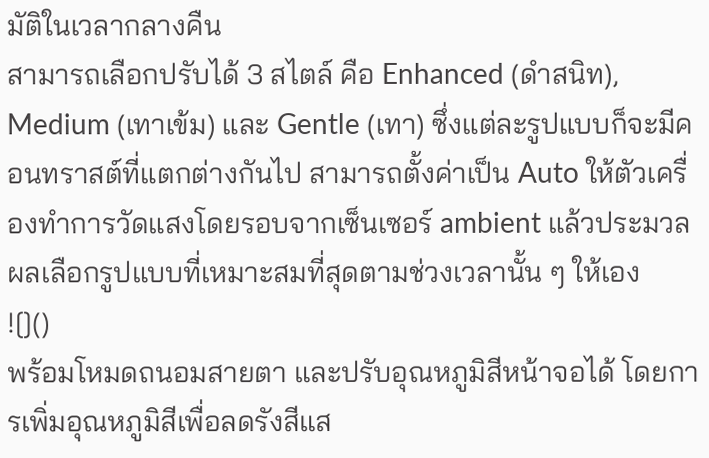มัติในเวลากลางคืน
สามารถเลือกปรับได้ 3 สไตล์ คือ Enhanced (ดำสนิท), Medium (เทาเข้ม) และ Gentle (เทา) ซึ่งแต่ละรูปแบบก็จะมีคอนทราสต์ที่แตกต่างกันไป สามารถตั้งค่าเป็น Auto ให้ตัวเครื่องทำการวัดแสงโดยรอบจากเซ็นเซอร์ ambient แล้วประมวลผลเลือกรูปแบบที่เหมาะสมที่สุดตามช่วงเวลานั้น ๆ ให้เอง
![]()
พร้อมโหมดถนอมสายตา และปรับอุณหภูมิสีหน้าจอได้ โดยการเพิ่มอุณหภูมิสีเพื่อลดรังสีแส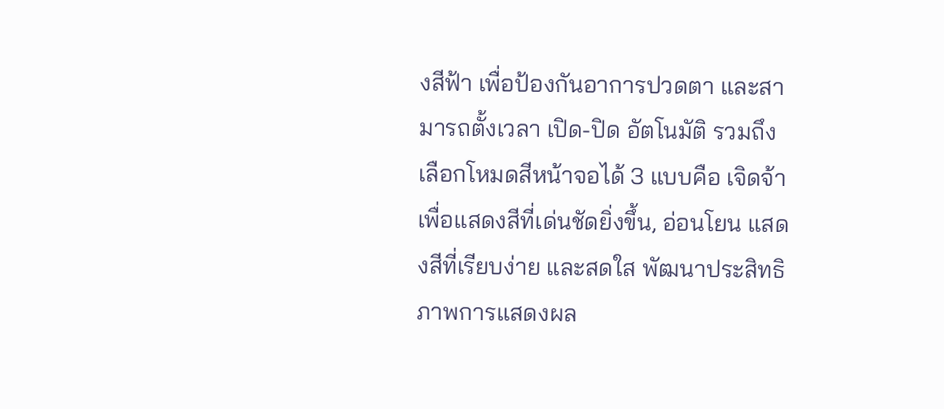งสีฟ้า เพื่อป้องกันอาการปวดตา และสามารถตั้งเวลา เปิด-ปิด อัตโนมัติ รวมถึงเลือกโหมดสีหน้าจอได้ 3 แบบคือ เจิดจ้า เพื่อแสดงสีที่เด่นชัดยิ่งขึ้น, อ่อนโยน แสดงสีที่เรียบง่าย และสดใส พัฒนาประสิทธิภาพการแสดงผล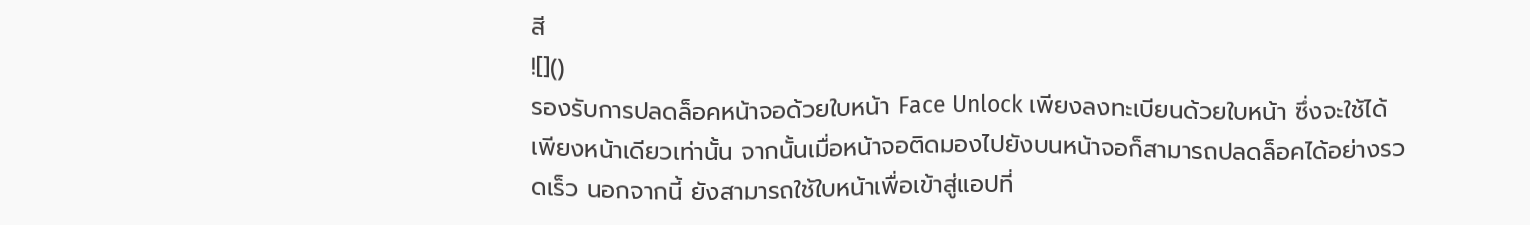สี
![]()
รองรับการปลดล็อคหน้าจอด้วยใบหน้า Face Unlock เพียงลงทะเบียนด้วยใบหน้า ซึ่งจะใช้ได้เพียงหน้าเดียวเท่านั้น จากนั้นเมื่อหน้าจอติดมองไปยังบนหน้าจอก็สามารถปลดล็อคได้อย่างรวดเร็ว นอกจากนี้ ยังสามารถใช้ใบหน้าเพื่อเข้าสู่แอปที่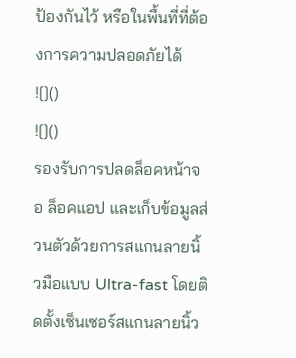ป้องกันไว้ หรือในพื้นที่ที่ต้องการความปลอดภัยได้
![]()
![]()
รองรับการปลดล็อคหน้าจอ ล็อคแอป และเก็บข้อมูลส่วนตัวด้วยการสแกนลายนิ้วมือแบบ Ultra-fast โดยติดตั้งเซ็นเซอร์สแกนลายนิ้ว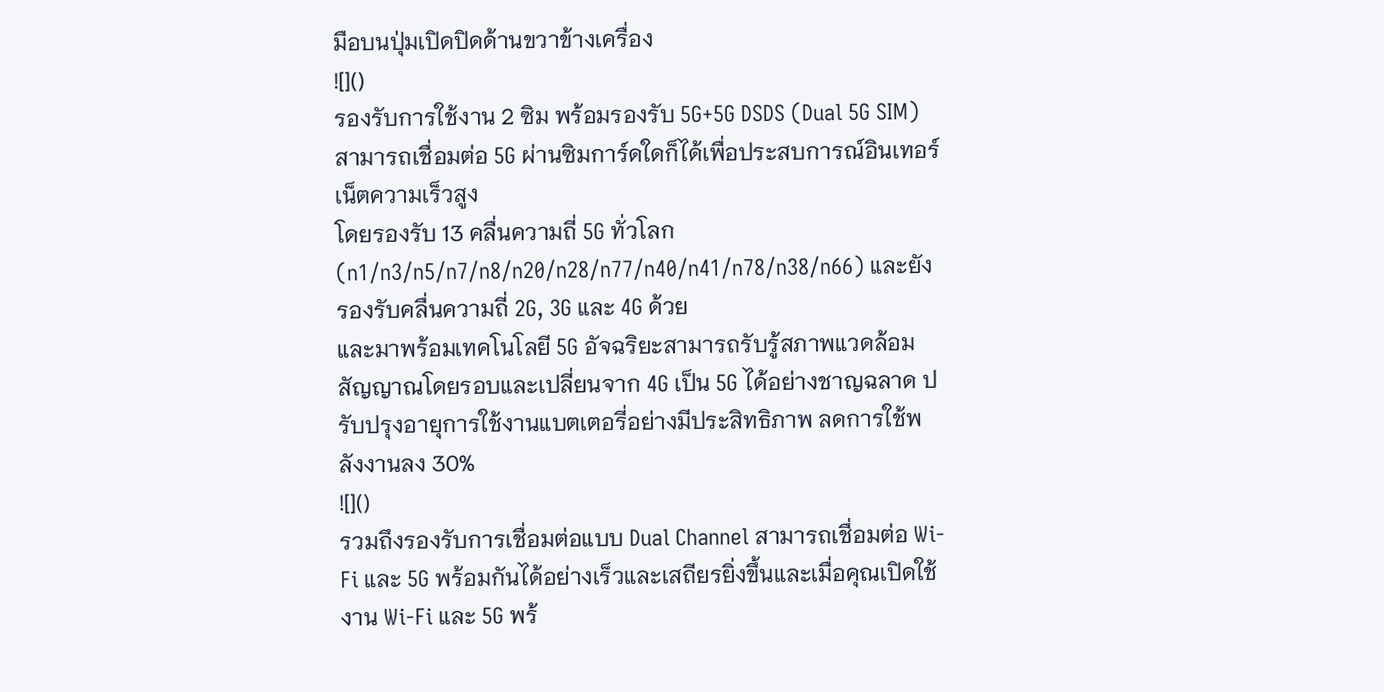มือบนปุ่มเปิดปิดด้านขวาข้างเครื่อง
![]()
รองรับการใช้งาน 2 ซิม พร้อมรองรับ 5G+5G DSDS (Dual 5G SIM) สามารถเชื่อมต่อ 5G ผ่านซิมการ์ดใดก็ได้เพื่อประสบการณ์อินเทอร์เน็ตความเร็วสูง
โดยรองรับ 13 คลื่นความถี่ 5G ทั่วโลก (n1/n3/n5/n7/n8/n20/n28/n77/n40/n41/n78/n38/n66) และยังรองรับคลื่นความถี่ 2G, 3G และ 4G ด้วย
และมาพร้อมเทคโนโลยี 5G อัจฉริยะสามารถรับรู้สภาพแวดล้อมสัญญาณโดยรอบและเปลี่ยนจาก 4G เป็น 5G ได้อย่างชาญฉลาด ปรับปรุงอายุการใช้งานแบตเตอรี่อย่างมีประสิทธิภาพ ลดการใช้พลังงานลง 30%
![]()
รวมถึงรองรับการเชื่อมต่อแบบ Dual Channel สามารถเชื่อมต่อ Wi-Fi และ 5G พร้อมกันได้อย่างเร็วและเสถียรยิ่งขึ้นและเมื่อคุณเปิดใช้งาน Wi-Fi และ 5G พร้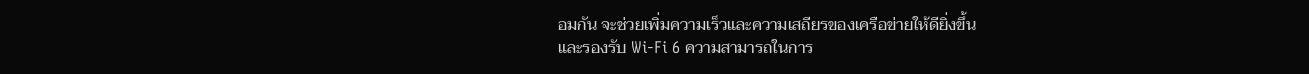อมกัน จะช่วยเพิ่มความเร็วและความเสถียรของเครือข่ายให้ดียิ่งขึ้น
และรองรับ Wi-Fi 6 ความสามารถในการ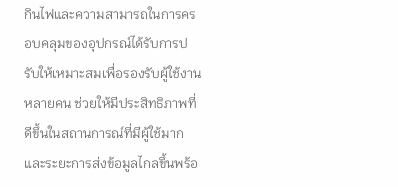กินไฟและความสามารถในการครอบคลุมของอุปกรณ์ได้รับการปรับให้เหมาะสมเพื่อรองรับผู้ใช้งานหลายคน ช่วยให้มีประสิทธิภาพที่ดีขึ้นในสถานการณ์ที่มีผู้ใช้มาก และระยะการส่งข้อมูลไกลขึ้นพร้อ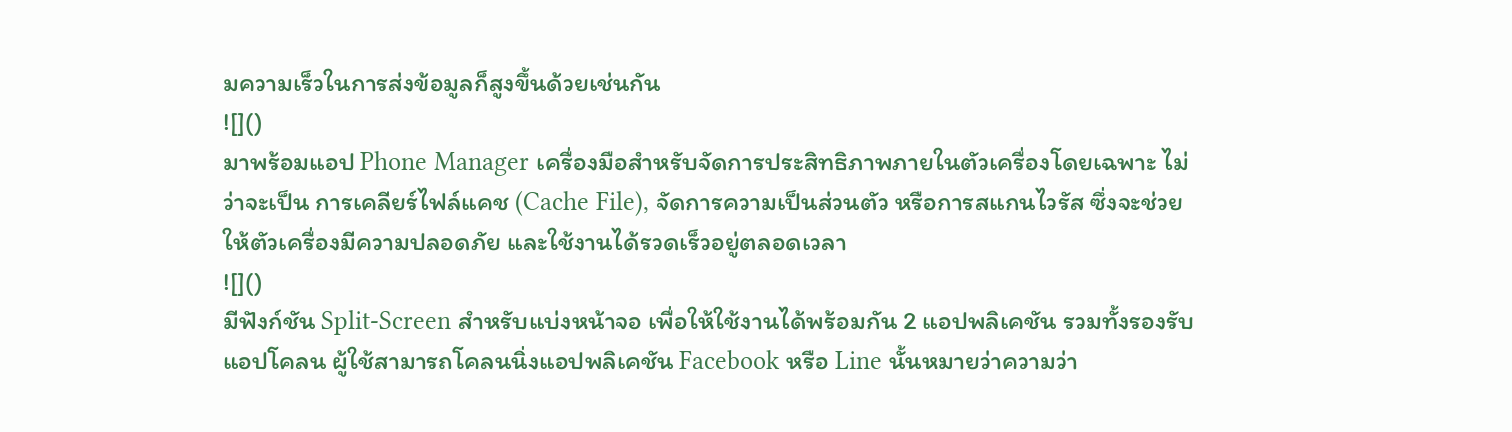มความเร็วในการส่งข้อมูลก็สูงขึ้นด้วยเช่นกัน
![]()
มาพร้อมแอป Phone Manager เครื่องมือสำหรับจัดการประสิทธิภาพภายในตัวเครื่องโดยเฉพาะ ไม่ว่าจะเป็น การเคลียร์ไฟล์แคช (Cache File), จัดการความเป็นส่วนตัว หรือการสแกนไวรัส ซึ่งจะช่วยให้ตัวเครื่องมีความปลอดภัย และใช้งานได้รวดเร็วอยู่ตลอดเวลา
![]()
มีฟังก์ชัน Split-Screen สำหรับแบ่งหน้าจอ เพื่อให้ใช้งานได้พร้อมกัน 2 แอปพลิเคชัน รวมทั้งรองรับแอปโคลน ผู้ใช้สามารถโคลนนิ่งแอปพลิเคชัน Facebook หรือ Line นั้นหมายว่าความว่า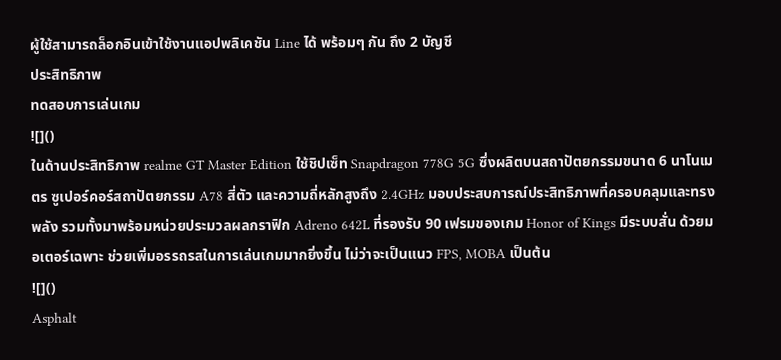ผู้ใช้สามารถล็อกอินเข้าใช้งานแอปพลิเคชัน Line ได้ พร้อมๆ กัน ถึง 2 บัญชี
ประสิทธิภาพ
ทดสอบการเล่นเกม
![]()
ในด้านประสิทธิภาพ realme GT Master Edition ใช้ชิปเซ็ท Snapdragon 778G 5G ซึ่งผลิตบนสถาปัตยกรรมขนาด 6 นาโนเมตร ซูเปอร์คอร์สถาปัตยกรรม A78 สี่ตัว และความถี่หลักสูงถึง 2.4GHz มอบประสบการณ์ประสิทธิภาพที่ครอบคลุมและทรงพลัง รวมทั้งมาพร้อมหน่วยประมวลผลกราฟิก Adreno 642L ที่รองรับ 90 เฟรมของเกม Honor of Kings มีระบบสั่น ด้วยมอเตอร์เฉพาะ ช่วยเพิ่มอรรถรสในการเล่นเกมมากยิ่งขึ้น ไม่ว่าจะเป็นแนว FPS, MOBA เป็นต้น
![]()
Asphalt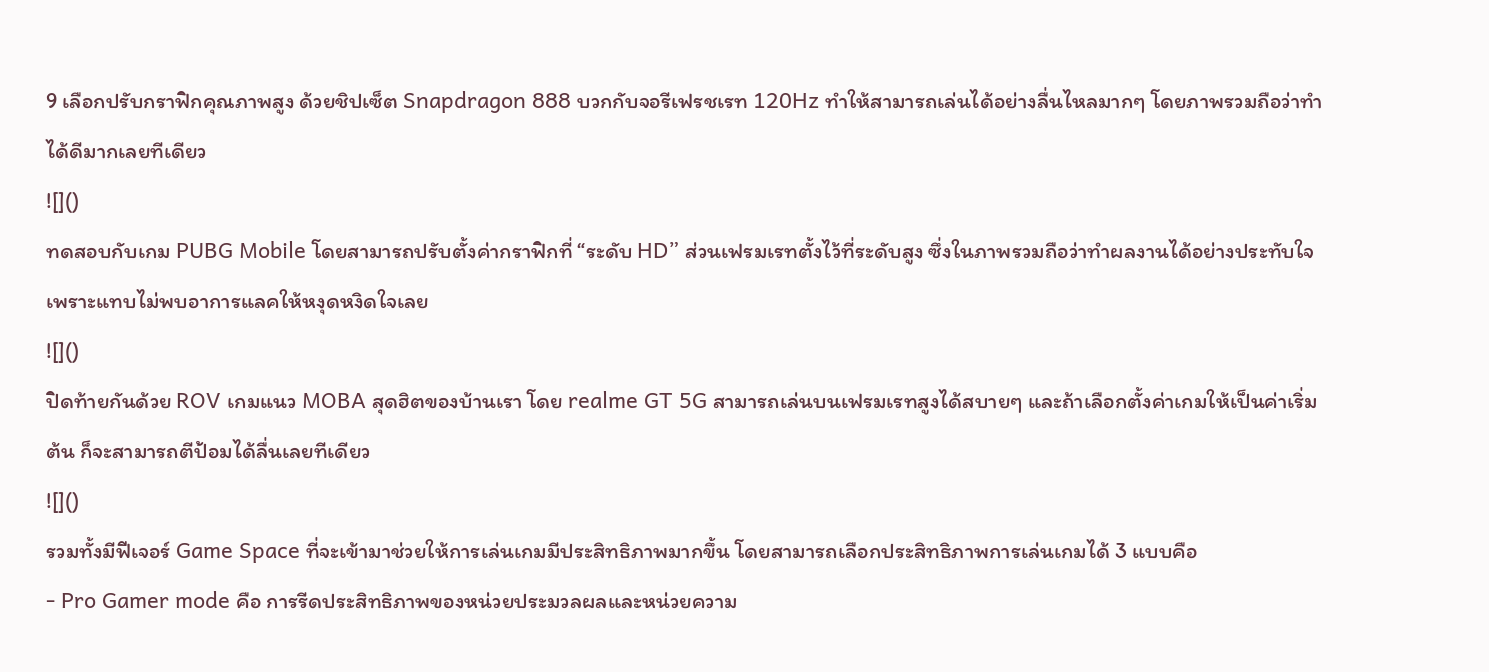9 เลือกปรับกราฟิกคุณภาพสูง ด้วยชิปเซ็ต Snapdragon 888 บวกกับจอรีเฟรชเรท 120Hz ทำให้สามารถเล่นได้อย่างลื่นไหลมากๆ โดยภาพรวมถือว่าทำได้ดีมากเลยทีเดียว
![]()
ทดสอบกับเกม PUBG Mobile โดยสามารถปรับตั้งค่ากราฟิกที่ “ระดับ HD” ส่วนเฟรมเรทตั้งไว้ที่ระดับสูง ซึ่งในภาพรวมถือว่าทำผลงานได้อย่างประทับใจ เพราะแทบไม่พบอาการแลคให้หงุดหงิดใจเลย
![]()
ปิดท้ายกันด้วย ROV เกมแนว MOBA สุดฮิตของบ้านเรา โดย realme GT 5G สามารถเล่นบนเฟรมเรทสูงได้สบายๆ และถ้าเลือกตั้งค่าเกมให้เป็นค่าเริ่มต้น ก็จะสามารถตีป้อมได้ลื่นเลยทีเดียว
![]()
รวมทั้งมีฟีเจอร์ Game Space ที่จะเข้ามาช่วยให้การเล่นเกมมีประสิทธิภาพมากขึ้น โดยสามารถเลือกประสิทธิภาพการเล่นเกมได้ 3 แบบคือ
- Pro Gamer mode คือ การรีดประสิทธิภาพของหน่วยประมวลผลและหน่วยความ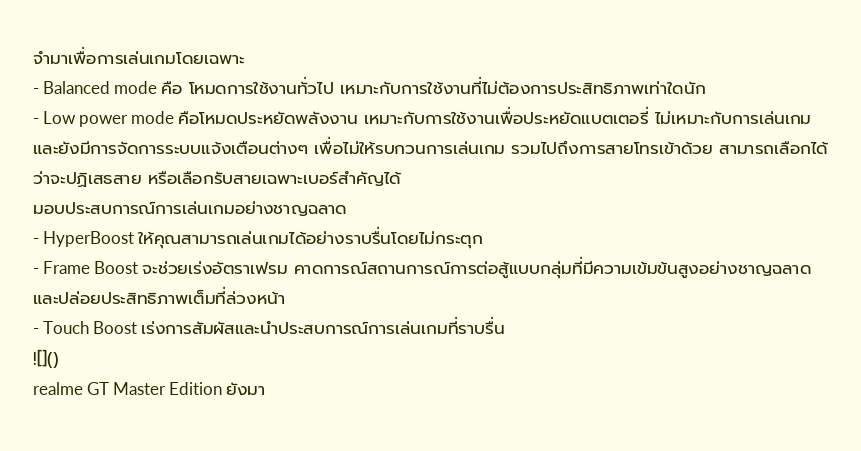จำมาเพื่อการเล่นเกมโดยเฉพาะ
- Balanced mode คือ โหมดการใช้งานทั่วไป เหมาะกับการใช้งานที่ไม่ต้องการประสิทธิภาพเท่าใดนัก
- Low power mode คือโหมดประหยัดพลังงาน เหมาะกับการใช้งานเพื่อประหยัดแบตเตอรี่ ไม่เหมาะกับการเล่นเกม
และยังมีการจัดการระบบแจ้งเตือนต่างๆ เพื่อไม่ให้รบกวนการเล่นเกม รวมไปถึงการสายโทรเข้าด้วย สามารถเลือกได้ว่าจะปฏิเสธสาย หรือเลือกรับสายเฉพาะเบอร์สำคัญได้
มอบประสบการณ์การเล่นเกมอย่างชาญฉลาด
- HyperBoost ให้คุณสามารถเล่นเกมได้อย่างราบรื่นโดยไม่กระตุก
- Frame Boost จะช่วยเร่งอัตราเฟรม คาดการณ์สถานการณ์การต่อสู้แบบกลุ่มที่มีความเข้มข้นสูงอย่างชาญฉลาด และปล่อยประสิทธิภาพเต็มที่ล่วงหน้า
- Touch Boost เร่งการสัมผัสและนำประสบการณ์การเล่นเกมที่ราบรื่น
![]()
realme GT Master Edition ยังมา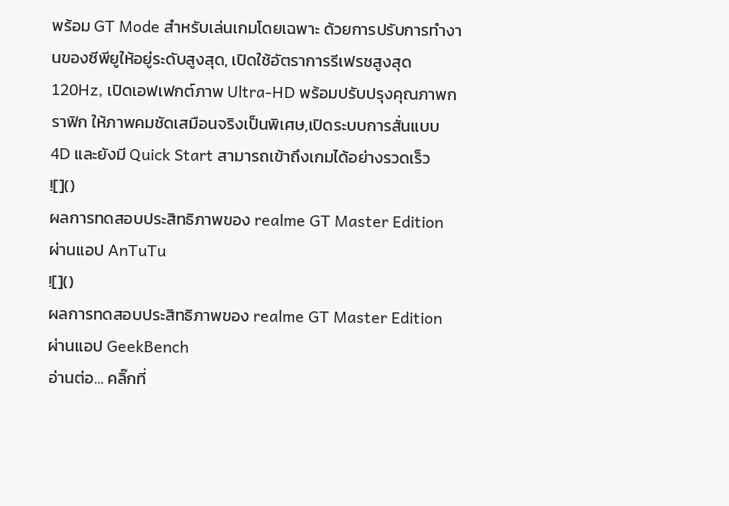พร้อม GT Mode สำหรับเล่นเกมโดยเฉพาะ ด้วยการปรับการทำงานของซีพียูให้อยู่ระดับสูงสุด, เปิดใช้อัตราการรีเฟรชสูงสุด 120Hz, เปิดเอฟเฟกต์ภาพ Ultra-HD พร้อมปรับปรุงคุณภาพกราฟิก ให้ภาพคมชัดเสมือนจริงเป็นพิเศษ,เปิดระบบการสั่นแบบ 4D และยังมี Quick Start สามารถเข้าถึงเกมได้อย่างรวดเร็ว
![]()
ผลการทดสอบประสิทธิภาพของ realme GT Master Edition ผ่านแอป AnTuTu
![]()
ผลการทดสอบประสิทธิภาพของ realme GT Master Edition ผ่านแอป GeekBench
อ่านต่อ… คลิ๊กที่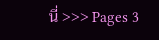นี่ >>> Pages 3